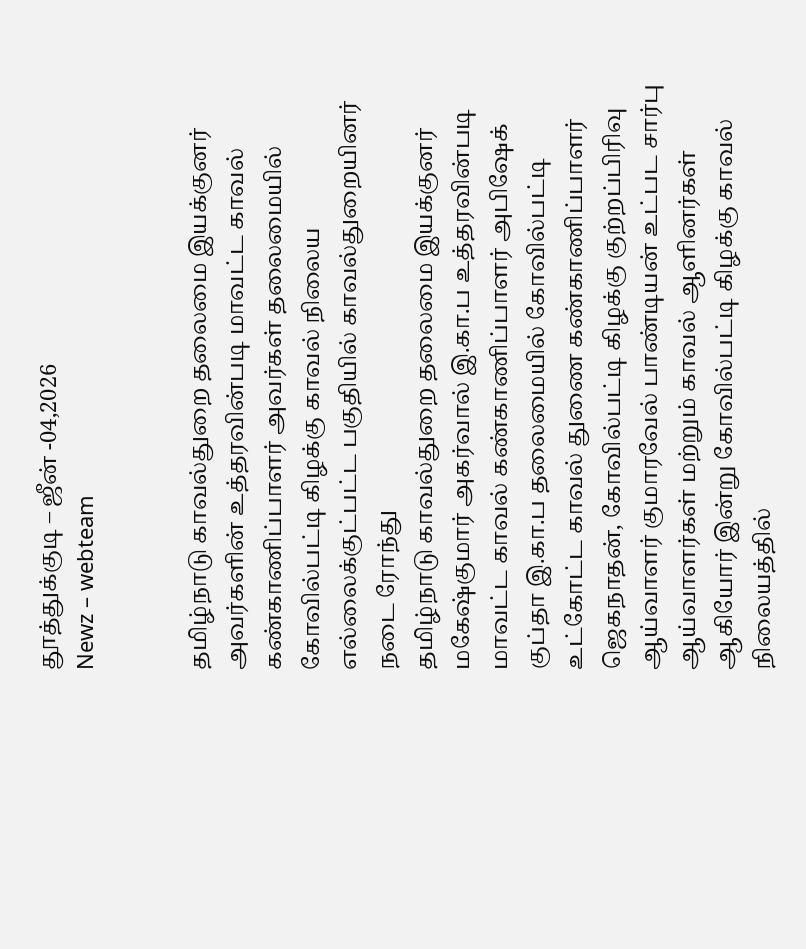தூத்துக்குடி – ஜீன் -04,2026
Newz – webteam


தமிழ்நாடு காவல்துறை தலைமை இயக்குனர் அவர்களின் உத்தரவின்படி மாவட்ட காவல் கண்காணிப்பாளர் அவர்கள் தலைமையில் கோவில்பட்டி கிழக்கு காவல் நிலைய எல்லைக்குட்பட்ட பகுதியில் காவல்துறையினர் நடை ரோந்து
தமிழ்நாடு காவல்துறை தலைமை இயக்குனர் மகேஷ்குமார் அகர்வால் இ.கா.ப உத்தரவின்படி மாவட்ட காவல் கண்காணிப்பாளர் அபிஷேக் குப்தா இ.கா.ப தலைமையில் கோவில்பட்டி உட்கோட்ட காவல் துணை கண்காணிப்பாளர் ஜெகநாதன், கோவில்பட்டி கிழக்கு குற்றப்பிரிவு ஆய்வாளர் குமாரவேல் பாண்டியன் உட்பட சார்பு ஆய்வாளர்கள் மற்றும் காவல் ஆளினர்கள் ஆகியோர் இன்று கோவில்பட்டி கிழக்கு காவல் நிலையத்தில்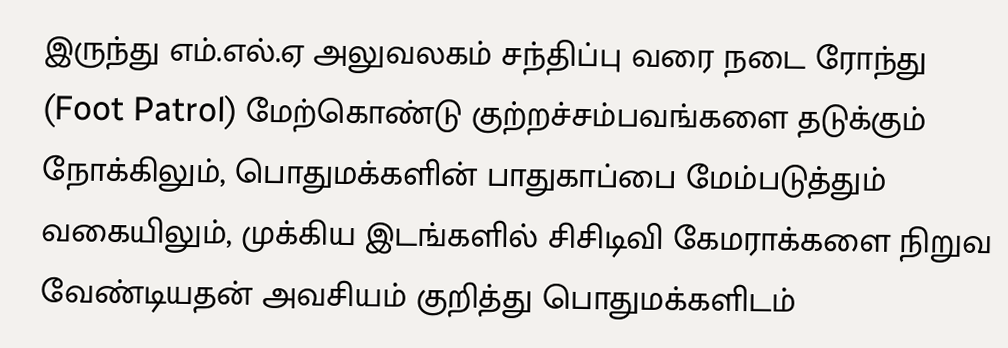இருந்து எம்.எல்.ஏ அலுவலகம் சந்திப்பு வரை நடை ரோந்து (Foot Patrol) மேற்கொண்டு குற்றச்சம்பவங்களை தடுக்கும் நோக்கிலும், பொதுமக்களின் பாதுகாப்பை மேம்படுத்தும் வகையிலும், முக்கிய இடங்களில் சிசிடிவி கேமராக்களை நிறுவ வேண்டியதன் அவசியம் குறித்து பொதுமக்களிடம்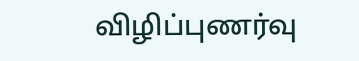விழிப்புணர்வு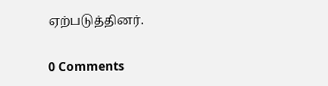ஏற்படுத்தினர்.

0 Comments